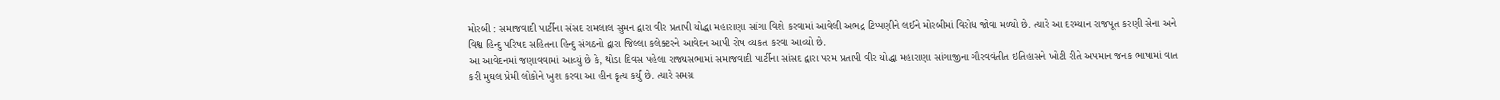મોરબી : સમાજવાદી પાર્ટીના સંસદ રામલાલ સુમન દ્વારા વીર પ્રતાપી યોદ્ધા મહારાણા સાંગા વિશે કરવામાં આવેલી અભદ્ર ટિપ્પણીને લઈને મોરબીમાં વિરોધ જોવા મળ્યો છે. ત્યારે આ દરમ્યાન રાજપૂત કરણી સેના અને વિશ્વ હિન્દુ પરિષદ સહિતના હિન્દુ સંગઠનો દ્વારા જિલ્લા કલેક્ટરને આવેદન આપી રોષ વ્યકત કરવા આવ્યો છે.
આ આવેદનમાં જણાવવામાં આવ્યું છે કે, થોડા દિવસ પહેલા રાજ્યસભામાં સમાજવાદી પાર્ટીના સાંસદ દ્વારા પરમ પ્રતાપી વીર યોદ્ધા મહારાણા સાંગાજીના ગૌરવવંતીત ઇતિહાસને ખોટી રીતે અપમાન જનક ભાષામાં વાત કરી મુઘલ પ્રેમી લોકોને ખુશ કરવા આ હીન કૃત્ય કર્યું છે. ત્યારે સમગ્ર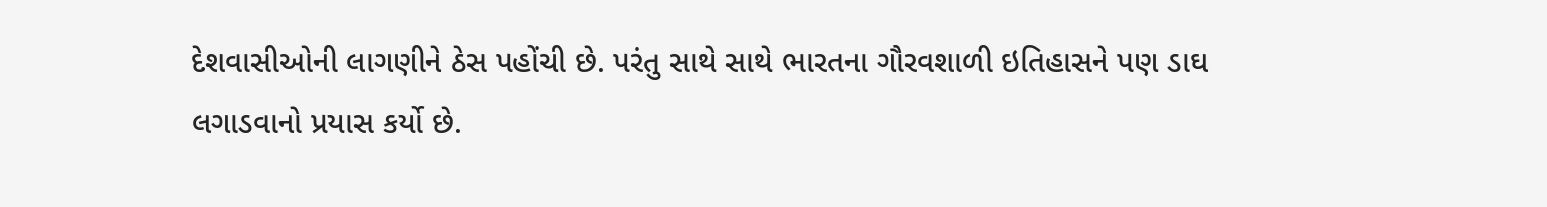દેશવાસીઓની લાગણીને ઠેસ પહોંચી છે. પરંતુ સાથે સાથે ભારતના ગૌરવશાળી ઇતિહાસને પણ ડાઘ લગાડવાનો પ્રયાસ કર્યો છે.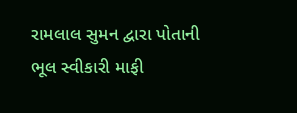રામલાલ સુમન દ્વારા પોતાની ભૂલ સ્વીકારી માફી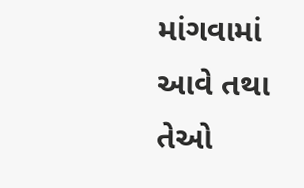માંગવામાં આવે તથા તેઓ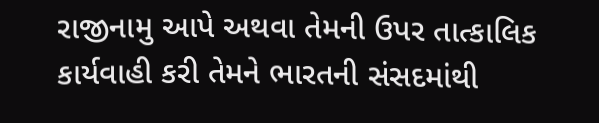રાજીનામુ આપે અથવા તેમની ઉપર તાત્કાલિક કાર્યવાહી કરી તેમને ભારતની સંસદમાંથી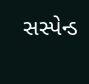સસ્પેન્ડ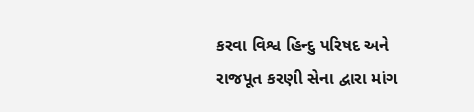કરવા વિશ્વ હિન્દુ પરિષદ અને રાજપૂત કરણી સેના દ્વારા માંગ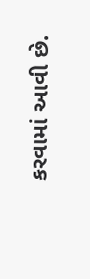કરવામાં આવી છે.